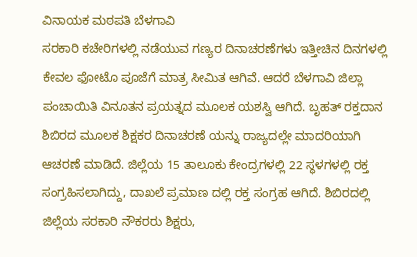ವಿನಾಯಕ ಮಠಪತಿ ಬೆಳಗಾವಿ
ಸರಕಾರಿ ಕಚೇರಿಗಳಲ್ಲಿ ನಡೆಯುವ ಗಣ್ಯರ ದಿನಾಚರಣೆಗಳು ಇತ್ತೀಚಿನ ದಿನಗಳಲ್ಲಿ ಕೇವಲ ಫೋಟೊ ಪೂಜೆಗೆ ಮಾತ್ರ ಸೀಮಿತ ಆಗಿವೆ. ಆದರೆ ಬೆಳಗಾವಿ ಜಿಲ್ಲಾ ಪಂಚಾಯಿತಿ ವಿನೂತನ ಪ್ರಯತ್ನದ ಮೂಲಕ ಯಶಸ್ವಿ ಆಗಿದೆ. ಬೃಹತ್ ರಕ್ತದಾನ ಶಿಬಿರದ ಮೂಲಕ ಶಿಕ್ಷಕರ ದಿನಾಚರಣೆ ಯನ್ನು ರಾಜ್ಯದಲ್ಲೇ ಮಾದರಿಯಾಗಿ ಆಚರಣೆ ಮಾಡಿದೆ. ಜಿಲ್ಲೆಯ 15 ತಾಲೂಕು ಕೇಂದ್ರಗಳಲ್ಲಿ 22 ಸ್ಥಳಗಳಲ್ಲಿ ರಕ್ತ ಸಂಗ್ರಹಿಸಲಾಗಿದ್ದು, ದಾಖಲೆ ಪ್ರಮಾಣ ದಲ್ಲಿ ರಕ್ತ ಸಂಗ್ರಹ ಆಗಿದೆ. ಶಿಬಿರದಲ್ಲಿ ಜಿಲ್ಲೆಯ ಸರಕಾರಿ ನೌಕರರು ಶಿಕ್ಷರು,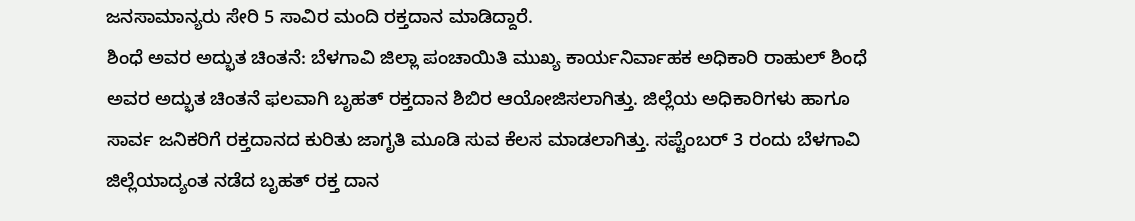ಜನಸಾಮಾನ್ಯರು ಸೇರಿ 5 ಸಾವಿರ ಮಂದಿ ರಕ್ತದಾನ ಮಾಡಿದ್ದಾರೆ.
ಶಿಂಧೆ ಅವರ ಅದ್ಭುತ ಚಿಂತನೆ: ಬೆಳಗಾವಿ ಜಿಲ್ಲಾ ಪಂಚಾಯಿತಿ ಮುಖ್ಯ ಕಾರ್ಯನಿರ್ವಾಹಕ ಅಧಿಕಾರಿ ರಾಹುಲ್ ಶಿಂಧೆ ಅವರ ಅದ್ಭುತ ಚಿಂತನೆ ಫಲವಾಗಿ ಬೃಹತ್ ರಕ್ತದಾನ ಶಿಬಿರ ಆಯೋಜಿಸಲಾಗಿತ್ತು. ಜಿಲ್ಲೆಯ ಅಧಿಕಾರಿಗಳು ಹಾಗೂ ಸಾರ್ವ ಜನಿಕರಿಗೆ ರಕ್ತದಾನದ ಕುರಿತು ಜಾಗೃತಿ ಮೂಡಿ ಸುವ ಕೆಲಸ ಮಾಡಲಾಗಿತ್ತು. ಸಪ್ಟೆಂಬರ್ 3 ರಂದು ಬೆಳಗಾವಿ ಜಿಲ್ಲೆಯಾದ್ಯಂತ ನಡೆದ ಬೃಹತ್ ರಕ್ತ ದಾನ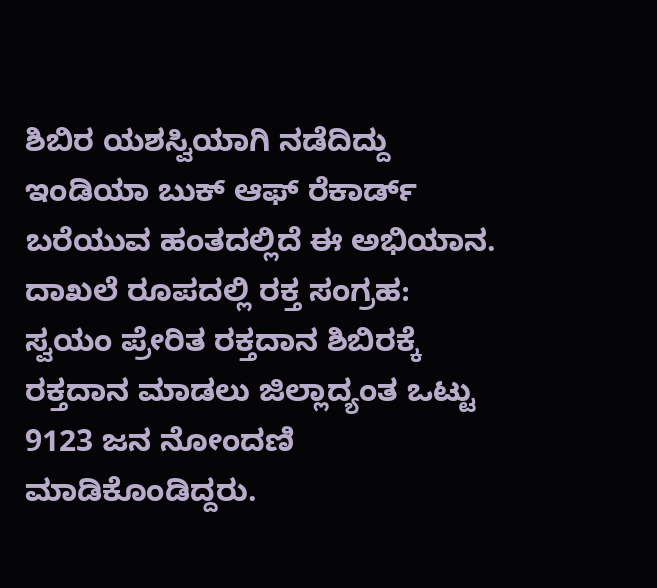ಶಿಬಿರ ಯಶಸ್ವಿಯಾಗಿ ನಡೆದಿದ್ದು ಇಂಡಿಯಾ ಬುಕ್ ಆಫ್ ರೆಕಾರ್ಡ್ ಬರೆಯುವ ಹಂತದಲ್ಲಿದೆ ಈ ಅಭಿಯಾನ.
ದಾಖಲೆ ರೂಪದಲ್ಲಿ ರಕ್ತ ಸಂಗ್ರಹ: ಸ್ವಯಂ ಪ್ರೇರಿತ ರಕ್ತದಾನ ಶಿಬಿರಕ್ಕೆ ರಕ್ತದಾನ ಮಾಡಲು ಜಿಲ್ಲಾದ್ಯಂತ ಒಟ್ಟು 9123 ಜನ ನೋಂದಣಿ ಮಾಡಿಕೊಂಡಿದ್ದರು.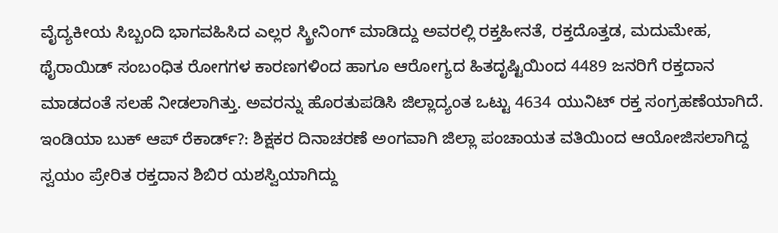ವೈದ್ಯಕೀಯ ಸಿಬ್ಬಂದಿ ಭಾಗವಹಿಸಿದ ಎಲ್ಲರ ಸ್ಕ್ರೀನಿಂಗ್ ಮಾಡಿದ್ದು ಅವರಲ್ಲಿ ರಕ್ತಹೀನತೆ, ರಕ್ತದೊತ್ತಡ, ಮದುಮೇಹ, ಥೈರಾಯಿಡ್ ಸಂಬಂಧಿತ ರೋಗಗಳ ಕಾರಣಗಳಿಂದ ಹಾಗೂ ಆರೋಗ್ಯದ ಹಿತದೃಷ್ಟಿಯಿಂದ 4489 ಜನರಿಗೆ ರಕ್ತದಾನ ಮಾಡದಂತೆ ಸಲಹೆ ನೀಡಲಾಗಿತ್ತು. ಅವರನ್ನು ಹೊರತುಪಡಿಸಿ ಜಿಲ್ಲಾದ್ಯಂತ ಒಟ್ಟು 4634 ಯುನಿಟ್ ರಕ್ತ ಸಂಗ್ರಹಣೆಯಾಗಿದೆ.
ಇಂಡಿಯಾ ಬುಕ್ ಆಪ್ ರೆಕಾರ್ಡ್?: ಶಿಕ್ಷಕರ ದಿನಾಚರಣೆ ಅಂಗವಾಗಿ ಜಿಲ್ಲಾ ಪಂಚಾಯತ ವತಿಯಿಂದ ಆಯೋಜಿಸಲಾಗಿದ್ದ ಸ್ವಯಂ ಪ್ರೇರಿತ ರಕ್ತದಾನ ಶಿಬಿರ ಯಶಸ್ವಿಯಾಗಿದ್ದು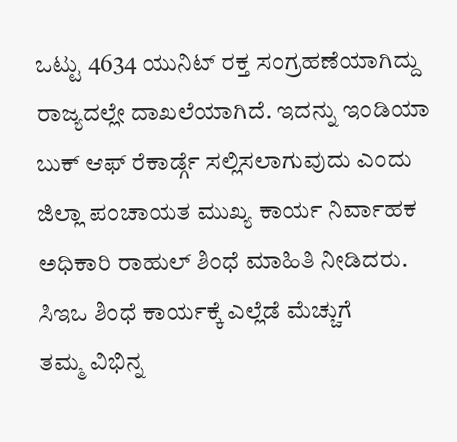ಒಟ್ಟು 4634 ಯುನಿಟ್ ರಕ್ತ ಸಂಗ್ರಹಣೆಯಾಗಿದ್ದು ರಾಜ್ಯದಲ್ಲೇ ದಾಖಲೆಯಾಗಿದೆ. ಇದನ್ನು ಇಂಡಿಯಾ ಬುಕ್ ಆಫ್ ರೆಕಾರ್ಡ್ಗೆ ಸಲ್ಲಿಸಲಾಗುವುದು ಎಂದು ಜಿಲ್ಲಾ ಪಂಚಾಯತ ಮುಖ್ಯ ಕಾರ್ಯ ನಿರ್ವಾಹಕ ಅಧಿಕಾರಿ ರಾಹುಲ್ ಶಿಂಧೆ ಮಾಹಿತಿ ನೀಡಿದರು.
ಸಿಇಒ ಶಿಂಧೆ ಕಾರ್ಯಕ್ಕೆ ಎಲ್ಲೆಡೆ ಮೆಚ್ಚುಗೆ
ತಮ್ಮ ವಿಭಿನ್ನ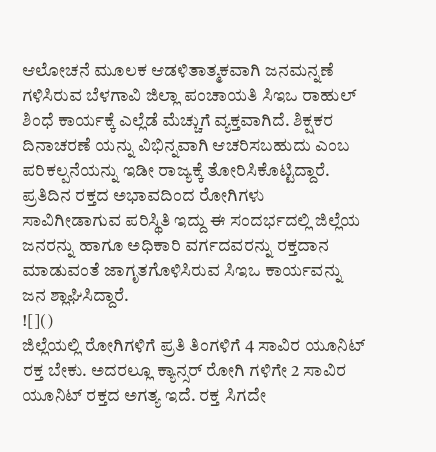ಆಲೋಚನೆ ಮೂಲಕ ಆಡಳಿತಾತ್ಮಕವಾಗಿ ಜನಮನ್ನಣೆ ಗಳಿಸಿರುವ ಬೆಳಗಾವಿ ಜಿಲ್ಲಾ ಪಂಚಾಯತಿ ಸಿಇಒ ರಾಹುಲ್ ಶಿಂಧೆ ಕಾರ್ಯಕ್ಕೆ ಎಲ್ಲೆಡೆ ಮೆಚ್ಚುಗೆ ವ್ಯಕ್ತವಾಗಿದೆ. ಶಿಕ್ಷಕರ ದಿನಾಚರಣೆ ಯನ್ನು ವಿಭಿನ್ನವಾಗಿ ಆಚರಿಸಬಹುದು ಎಂಬ ಪರಿಕಲ್ಪನೆಯನ್ನು ಇಡೀ ರಾಜ್ಯಕ್ಕೆ ತೋರಿಸಿಕೊಟ್ಟಿದ್ದಾರೆ. ಪ್ರತಿದಿನ ರಕ್ತದ ಅಭಾವದಿಂದ ರೋಗಿಗಳು ಸಾವಿಗೀಡಾಗುವ ಪರಿಸ್ಥಿತಿ ಇದ್ದು ಈ ಸಂದರ್ಭದಲ್ಲಿ ಜಿಲ್ಲೆಯ ಜನರನ್ನು ಹಾಗೂ ಅಧಿಕಾರಿ ವರ್ಗದವರನ್ನು ರಕ್ತದಾನ ಮಾಡುವಂತೆ ಜಾಗೃತಗೊಳಿಸಿರುವ ಸಿಇಒ ಕಾರ್ಯವನ್ನು ಜನ ಶ್ಲಾಘಿಸಿದ್ದಾರೆ.
![]()
ಜಿಲ್ಲೆಯಲ್ಲಿ ರೋಗಿಗಳಿಗೆ ಪ್ರತಿ ತಿಂಗಳಿಗೆ 4 ಸಾವಿರ ಯೂನಿಟ್ ರಕ್ತ ಬೇಕು. ಅದರಲ್ಲೂ ಕ್ಯಾನ್ಸರ್ ರೋಗಿ ಗಳಿಗೇ 2 ಸಾವಿರ ಯೂನಿಟ್ ರಕ್ತದ ಅಗತ್ಯ ಇದೆ. ರಕ್ತ ಸಿಗದೇ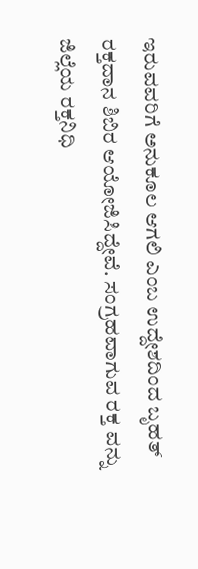ಇರುವವರಿಗೆ ಅನುಕೂಲ ಆಗಲಿ ಎಂಬ ಉದ್ದೇಶದಿಂದ ಬೃಹತ್ ರಕ್ತದಾನ ಶಿಬಿರ ಆಯೋಜಿಸಿದ್ದೇವೆ. ಸಂಗ್ರಹವಾಗುವ ರಕ್ತ ವನ್ನು ಜಿಲ್ಲೆಯ ರಕ್ತನಿಧಿ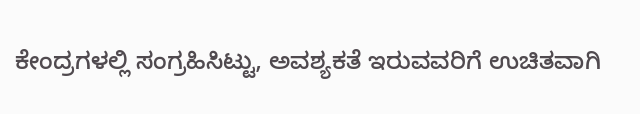ಕೇಂದ್ರಗಳಲ್ಲಿ ಸಂಗ್ರಹಿಸಿಟ್ಟು, ಅವಶ್ಯಕತೆ ಇರುವವರಿಗೆ ಉಚಿತವಾಗಿ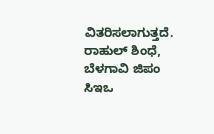ವಿತರಿಸಲಾಗುತ್ತದೆ.
ರಾಹುಲ್ ಶಿಂಧೆ, ಬೆಳಗಾವಿ ಜಿಪಂ ಸಿಇಒ